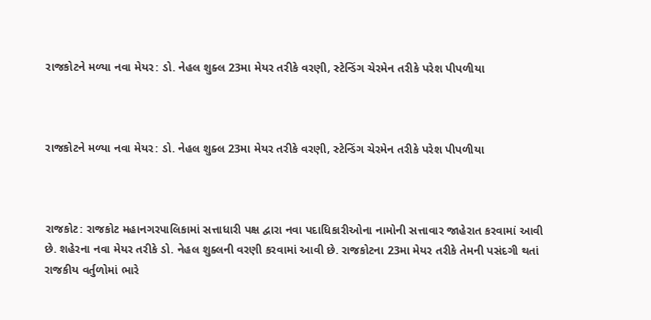રાજકોટને મળ્યા નવા મેયર: ડો. નેહલ શુક્લ 23મા મેયર તરીકે વરણી, સ્ટેન્ડિંગ ચેરમેન તરીકે પરેશ પીપળીયા



રાજકોટને મળ્યા નવા મેયર: ડો. નેહલ શુક્લ 23મા મેયર તરીકે વરણી, સ્ટેન્ડિંગ ચેરમેન તરીકે પરેશ પીપળીયા



રાજકોટ: રાજકોટ મહાનગરપાલિકામાં સત્તાધારી પક્ષ દ્વારા નવા પદાધિકારીઓના નામોની સત્તાવાર જાહેરાત કરવામાં આવી છે. શહેરના નવા મેયર તરીકે ડો. નેહલ શુક્લની વરણી કરવામાં આવી છે. રાજકોટના 23મા મેયર તરીકે તેમની પસંદગી થતાં રાજકીય વર્તુળોમાં ભારે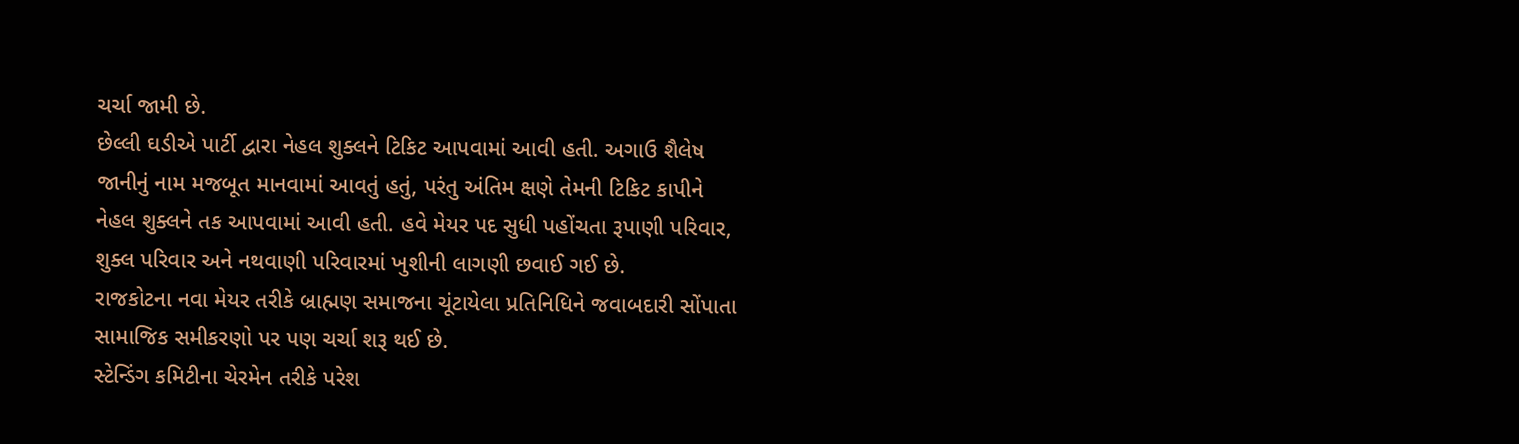ચર્ચા જામી છે.
છેલ્લી ઘડીએ પાર્ટી દ્વારા નેહલ શુક્લને ટિકિટ આપવામાં આવી હતી. અગાઉ શૈલેષ જાનીનું નામ મજબૂત માનવામાં આવતું હતું, પરંતુ અંતિમ ક્ષણે તેમની ટિકિટ કાપીને નેહલ શુક્લને તક આપવામાં આવી હતી. હવે મેયર પદ સુધી પહોંચતા રૂપાણી પરિવાર, શુક્લ પરિવાર અને નથવાણી પરિવારમાં ખુશીની લાગણી છવાઈ ગઈ છે.
રાજકોટના નવા મેયર તરીકે બ્રાહ્મણ સમાજના ચૂંટાયેલા પ્રતિનિધિને જવાબદારી સોંપાતા સામાજિક સમીકરણો પર પણ ચર્ચા શરૂ થઈ છે.
સ્ટેન્ડિંગ કમિટીના ચેરમેન તરીકે પરેશ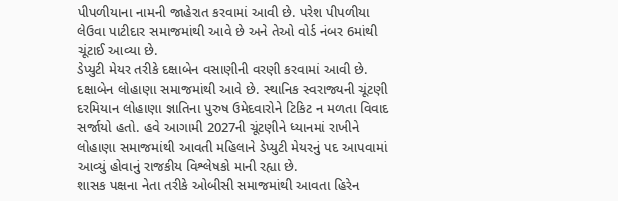પીપળીયાના નામની જાહેરાત કરવામાં આવી છે. પરેશ પીપળીયા લેઉવા પાટીદાર સમાજમાંથી આવે છે અને તેઓ વોર્ડ નંબર 6માંથી ચૂંટાઈ આવ્યા છે.
ડેપ્યુટી મેયર તરીકે દક્ષાબેન વસાણીની વરણી કરવામાં આવી છે. દક્ષાબેન લોહાણા સમાજમાંથી આવે છે. સ્થાનિક સ્વરાજ્યની ચૂંટણી દરમિયાન લોહાણા જ્ઞાતિના પુરુષ ઉમેદવારોને ટિકિટ ન મળતા વિવાદ સર્જાયો હતો. હવે આગામી 2027ની ચૂંટણીને ધ્યાનમાં રાખીને લોહાણા સમાજમાંથી આવતી મહિલાને ડેપ્યુટી મેયરનું પદ આપવામાં આવ્યું હોવાનું રાજકીય વિશ્લેષકો માની રહ્યા છે.
શાસક પક્ષના નેતા તરીકે ઓબીસી સમાજમાંથી આવતા હિરેન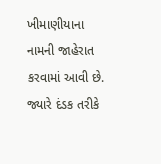ખીમાણીયાના નામની જાહેરાત કરવામાં આવી છે. જ્યારે દંડક તરીકે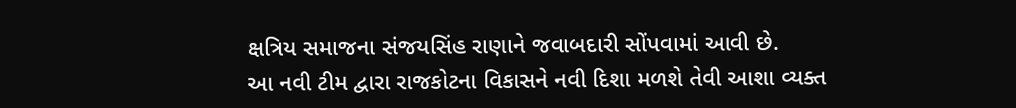ક્ષત્રિય સમાજના સંજયસિંહ રાણાને જવાબદારી સોંપવામાં આવી છે.
આ નવી ટીમ દ્વારા રાજકોટના વિકાસને નવી દિશા મળશે તેવી આશા વ્યક્ત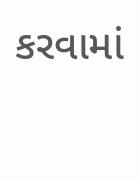કરવામાં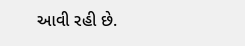આવી રહી છે.